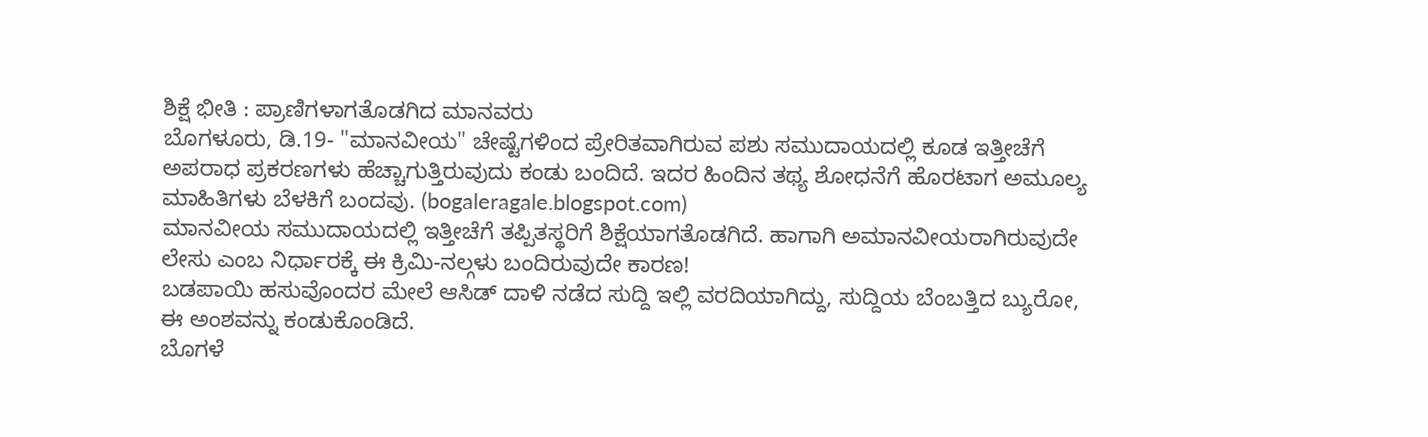ಶಿಕ್ಷೆ ಭೀತಿ : ಪ್ರಾಣಿಗಳಾಗತೊಡಗಿದ ಮಾನವರು
ಬೊಗಳೂರು, ಡಿ.19- "ಮಾನವೀಯ" ಚೇಷ್ಟೆಗಳಿಂದ ಪ್ರೇರಿತವಾಗಿರುವ ಪಶು ಸಮುದಾಯದಲ್ಲಿ ಕೂಡ ಇತ್ತೀಚೆಗೆ ಅಪರಾಧ ಪ್ರಕರಣಗಳು ಹೆಚ್ಚಾಗುತ್ತಿರುವುದು ಕಂಡು ಬಂದಿದೆ. ಇದರ ಹಿಂದಿನ ತಥ್ಯ ಶೋಧನೆಗೆ ಹೊರಟಾಗ ಅಮೂಲ್ಯ ಮಾಹಿತಿಗಳು ಬೆಳಕಿಗೆ ಬಂದವು. (bogaleragale.blogspot.com)
ಮಾನವೀಯ ಸಮುದಾಯದಲ್ಲಿ ಇತ್ತೀಚೆಗೆ ತಪ್ಪಿತಸ್ಥರಿಗೆ ಶಿಕ್ಷೆಯಾಗತೊಡಗಿದೆ. ಹಾಗಾಗಿ ಅಮಾನವೀಯರಾಗಿರುವುದೇ ಲೇಸು ಎಂಬ ನಿರ್ಧಾರಕ್ಕೆ ಈ ಕ್ರಿಮಿ-ನಲ್ಗಳು ಬಂದಿರುವುದೇ ಕಾರಣ!
ಬಡಪಾಯಿ ಹಸುವೊಂದರ ಮೇಲೆ ಆಸಿಡ್ ದಾಳಿ ನಡೆದ ಸುದ್ದಿ ಇಲ್ಲಿ ವರದಿಯಾಗಿದ್ದು, ಸುದ್ದಿಯ ಬೆಂಬತ್ತಿದ ಬ್ಯುರೋ, ಈ ಅಂಶವನ್ನು ಕಂಡುಕೊಂಡಿದೆ.
ಬೊಗಳೆ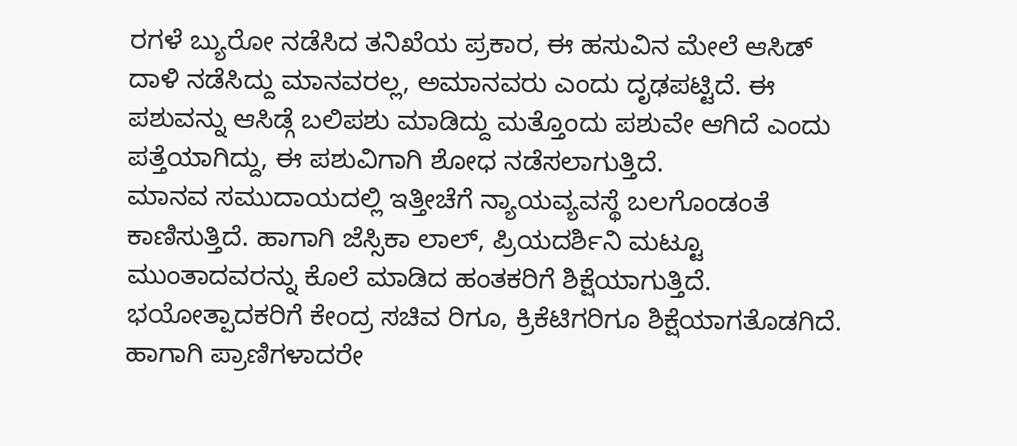ರಗಳೆ ಬ್ಯುರೋ ನಡೆಸಿದ ತನಿಖೆಯ ಪ್ರಕಾರ, ಈ ಹಸುವಿನ ಮೇಲೆ ಆಸಿಡ್ ದಾಳಿ ನಡೆಸಿದ್ದು ಮಾನವರಲ್ಲ, ಅಮಾನವರು ಎಂದು ದೃಢಪಟ್ಟಿದೆ. ಈ ಪಶುವನ್ನು ಆಸಿಡ್ಗೆ ಬಲಿಪಶು ಮಾಡಿದ್ದು ಮತ್ತೊಂದು ಪಶುವೇ ಆಗಿದೆ ಎಂದು ಪತ್ತೆಯಾಗಿದ್ದು, ಈ ಪಶುವಿಗಾಗಿ ಶೋಧ ನಡೆಸಲಾಗುತ್ತಿದೆ.
ಮಾನವ ಸಮುದಾಯದಲ್ಲಿ ಇತ್ತೀಚೆಗೆ ನ್ಯಾಯವ್ಯವಸ್ಥೆ ಬಲಗೊಂಡಂತೆ ಕಾಣಿಸುತ್ತಿದೆ. ಹಾಗಾಗಿ ಜೆಸ್ಸಿಕಾ ಲಾಲ್, ಪ್ರಿಯದರ್ಶಿನಿ ಮಟ್ಟೂ ಮುಂತಾದವರನ್ನು ಕೊಲೆ ಮಾಡಿದ ಹಂತಕರಿಗೆ ಶಿಕ್ಷೆಯಾಗುತ್ತಿದೆ. ಭಯೋತ್ಪಾದಕರಿಗೆ ಕೇಂದ್ರ ಸಚಿವ ರಿಗೂ, ಕ್ರಿಕೆಟಿಗರಿಗೂ ಶಿಕ್ಷೆಯಾಗತೊಡಗಿದೆ.
ಹಾಗಾಗಿ ಪ್ರಾಣಿಗಳಾದರೇ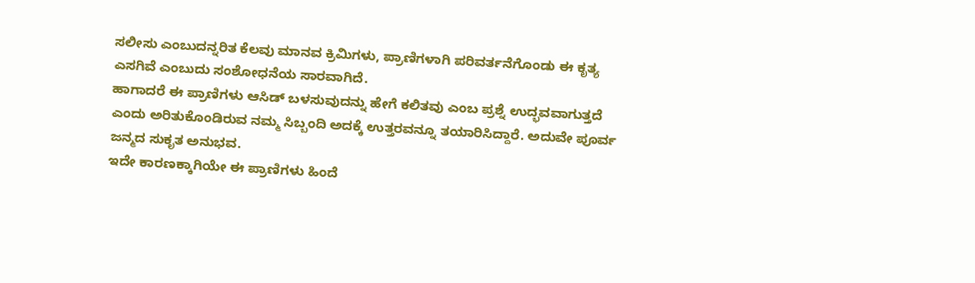ಸಲೀಸು ಎಂಬುದನ್ನರಿತ ಕೆಲವು ಮಾನವ ಕ್ರಿಮಿಗಳು, ಪ್ರಾಣಿಗಳಾಗಿ ಪರಿವರ್ತನೆಗೊಂಡು ಈ ಕೃತ್ಯ ಎಸಗಿವೆ ಎಂಬುದು ಸಂಶೋಧನೆಯ ಸಾರವಾಗಿದೆ.
ಹಾಗಾದರೆ ಈ ಪ್ರಾಣಿಗಳು ಆಸಿಡ್ ಬಳಸುವುದನ್ನು ಹೇಗೆ ಕಲಿತವು ಎಂಬ ಪ್ರಶ್ನೆ ಉದ್ಭವವಾಗುತ್ತದೆ ಎಂದು ಅರಿತುಕೊಂಡಿರುವ ನಮ್ಮ ಸಿಬ್ಬಂದಿ ಅದಕ್ಕೆ ಉತ್ತರವನ್ನೂ ತಯಾರಿಸಿದ್ದಾರೆ. ಅದುವೇ ಪೂರ್ವ ಜನ್ಮದ ಸುಕೃತ ಅನುಭವ.
ಇದೇ ಕಾರಣಕ್ಕಾಗಿಯೇ ಈ ಪ್ರಾಣಿಗಳು ಹಿಂದೆ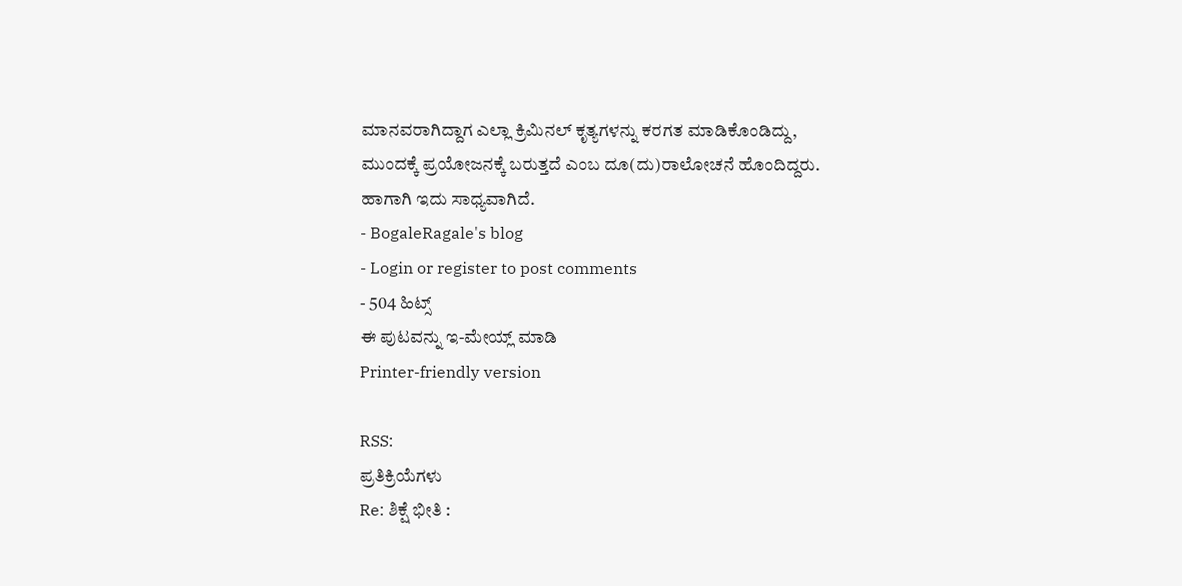ಮಾನವರಾಗಿದ್ದಾಗ ಎಲ್ಲಾ ಕ್ರಿಮಿನಲ್ ಕೃತ್ಯಗಳನ್ನು ಕರಗತ ಮಾಡಿಕೊಂಡಿದ್ದು, ಮುಂದಕ್ಕೆ ಪ್ರಯೋಜನಕ್ಕೆ ಬರುತ್ತದೆ ಎಂಬ ದೂ(ದು)ರಾಲೋಚನೆ ಹೊಂದಿದ್ದರು. ಹಾಗಾಗಿ ಇದು ಸಾಧ್ಯವಾಗಿದೆ.
- BogaleRagale's blog
- Login or register to post comments
- 504 ಹಿಟ್ಸ್
ಈ ಪುಟವನ್ನು ಇ-ಮೇಯ್ಲ್ ಮಾಡಿ
Printer-friendly version

RSS:
ಪ್ರತಿಕ್ರಿಯೆಗಳು
Re: ಶಿಕ್ಷೆ ಭೀತಿ :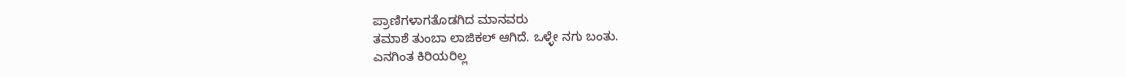ಪ್ರಾಣಿಗಳಾಗತೊಡಗಿದ ಮಾನವರು
ತಮಾಶೆ ತುಂಬಾ ಲಾಜಿಕಲ್ ಆಗಿದೆ. ಒಳ್ಳೇ ನಗು ಬಂತು.
ಎನಗಿಂತ ಕಿರಿಯರಿಲ್ಲ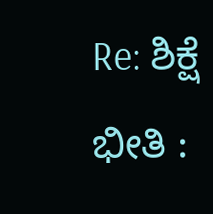Re: ಶಿಕ್ಷೆ ಭೀತಿ :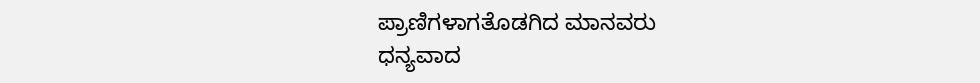ಪ್ರಾಣಿಗಳಾಗತೊಡಗಿದ ಮಾನವರು
ಧನ್ಯವಾದ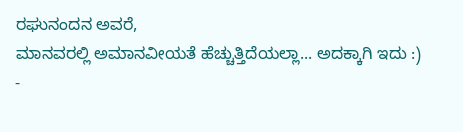ರಘುನಂದನ ಅವರೆ,
ಮಾನವರಲ್ಲಿ ಅಮಾನವೀಯತೆ ಹೆಚ್ಚುತ್ತಿದೆಯಲ್ಲಾ... ಅದಕ್ಕಾಗಿ ಇದು :)
-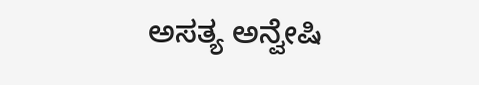ಅಸತ್ಯ ಅನ್ವೇಷಿ